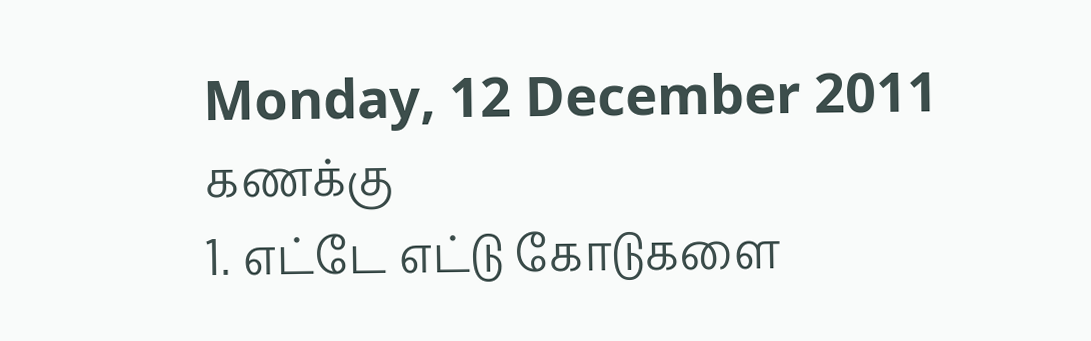Monday, 12 December 2011
கணக்கு
1. எட்டே எட்டு கோடுகளை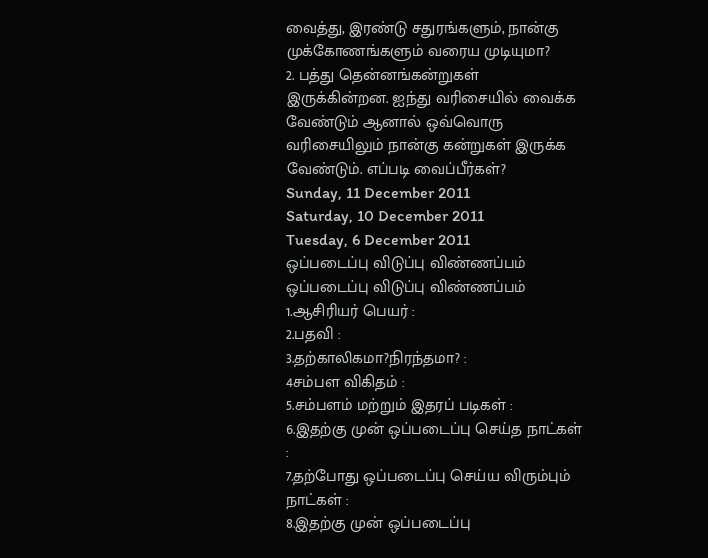வைத்து, இரண்டு சதுரங்களும், நான்கு முக்கோணங்களும் வரைய முடியுமா?
2. பத்து தென்னங்கன்றுகள் இருக்கின்றன. ஐந்து வரிசையில் வைக்க வேண்டும் ஆனால் ஒவ்வொரு வரிசையிலும் நான்கு கன்றுகள் இருக்க வேண்டும். எப்படி வைப்பீர்கள்?
Sunday, 11 December 2011
Saturday, 10 December 2011
Tuesday, 6 December 2011
ஒப்படைப்பு விடுப்பு விண்ணப்பம்
ஒப்படைப்பு விடுப்பு விண்ணப்பம்
1.ஆசிரியர் பெயர் :
2.பதவி :
3.தற்காலிகமா?நிரந்தமா? :
4சம்பள விகிதம் :
5.சம்பளம் மற்றும் இதரப் படிகள் :
6.இதற்கு முன் ஒப்படைப்பு செய்த நாட்கள் :
7.தற்போது ஒப்படைப்பு செய்ய விரும்பும்
நாட்கள் :
8.இதற்கு முன் ஒப்படைப்பு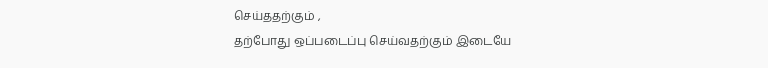செய்ததற்கும் ,
தற்போது ஒப்படைப்பு செய்வதற்கும் இடையே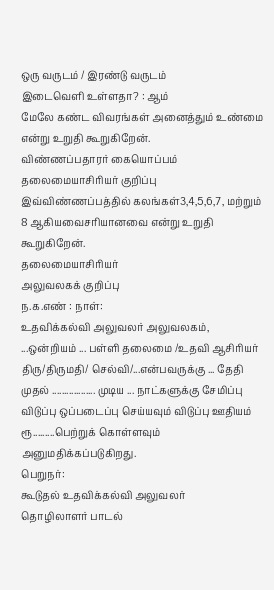ஒரு வருடம் / இரண்டு வருடம்
இடைவெளி உள்ளதா? : ஆம்
மேலே கண்ட விவரங்கள் அனைத்தும் உண்மை என்று உறுதி கூறுகிறேன்.
விண்ணப்பதாரர் கையொப்பம்
தலைமையாசிரியர் குறிப்பு
இவ்விண்ணப்பத்தில் கலங்கள்3,4,5,6,7, மற்றும் 8 ஆகியவைசரியானவை என்று உறுதி கூறுகிறேன்.
தலைமையாசிரியர்
அலுவலகக் குறிப்பு
ந.க.எண் : நாள்:
உதவிக்கல்வி அலுவலர் அலுவலகம்,
...ஒன்றியம் ... பள்ளி தலைமை /உதவி ஆசிரியர் திரு/திருமதி/ செல்வி/...என்பவருக்கு ... தேதி முதல் .................. முடிய ... நாட்களுக்கு சேமிப்பு விடுப்பு ஒப்படைப்பு செய்யவும் விடுப்பு ஊதியம் ரூ.........பெற்றுக் கொள்ளவும் அனுமதிக்கப்படுகிறது.
பெறுநர்:
கூடுதல் உதவிக்கல்வி அலுவலர்
தொழிலாளர் பாடல்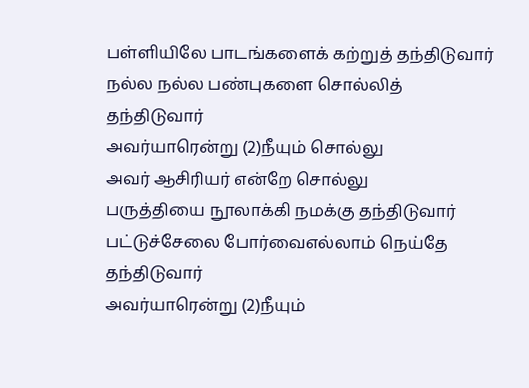பள்ளியிலே பாடங்களைக் கற்றுத் தந்திடுவார்
நல்ல நல்ல பண்புகளை சொல்லித் தந்திடுவார்
அவர்யாரென்று (2)நீயும் சொல்லு
அவர் ஆசிரியர் என்றே சொல்லு
பருத்தியை நூலாக்கி நமக்கு தந்திடுவார்
பட்டுச்சேலை போர்வைஎல்லாம் நெய்தே தந்திடுவார்
அவர்யாரென்று (2)நீயும்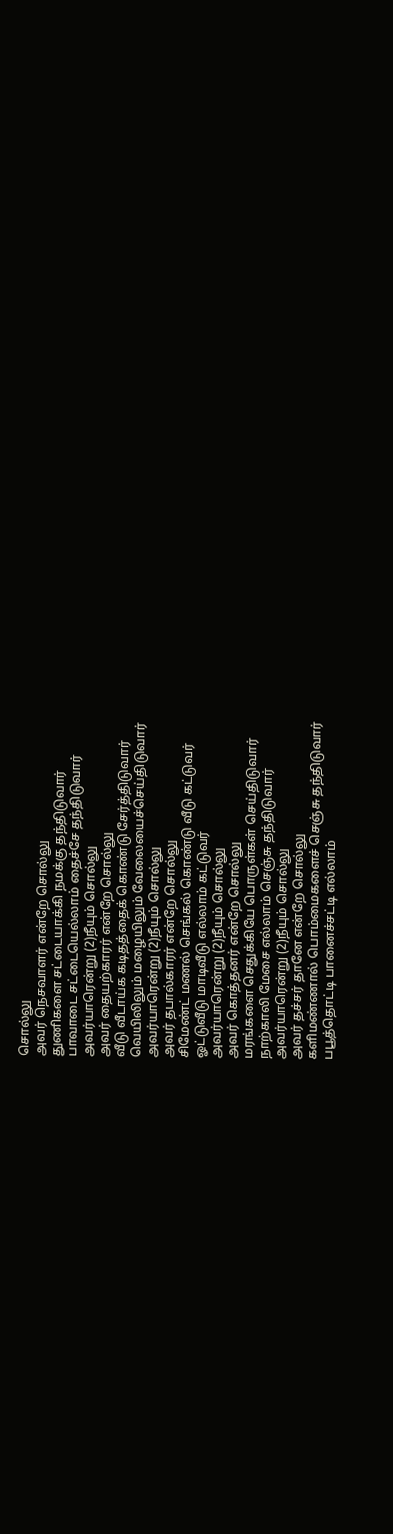சொல்லு
அவர் நெசவாளர் என்றே சொல்லு
துணிகளை சட்டையாக்கி நமக்கு தந்திடுவார்
பாவாடை சட்டையெல்லாம் தைச்சே தந்திடுவார்
அவர்யாரென்று (2)நீயும் சொல்லு
அவர் தையற்காரர் என்றே சொல்லு
வீடு வீடாய்க கடிதத்தைக் கொண்டு சேர்த்திடுவார்
வெயிலிலும் மழையிலும் வேலையைச்செய்திடுவார்
அவர்யாரென்று (2)நீயும் சொல்லு
அவர் தபால்காரர் என்றே சொல்லு
சிமேண்ட் மணல் செங்கல் கொண்டு வீடு கட்டுவர்
ஓட்டுவீடு மாடிவீடு எல்லாம் கட்டுவர்
அவர்யாரென்று (2)நீயும் சொல்லு
அவர் கொத்தனர் என்றே சொல்லு
மரங்களை செதுக்கியே பொருள்கள் செய்திடுவார்
நாற்காலி மேசை எல்லாம் செஞ்சு தந்திடுவார்
அவர்யாரென்று (2)நீயும் சொல்லு
அவர் தச்சர் தானே என்றே சொல்லு
களிமண்ணால் பொம்மைகளைச் செஞ்சு தந்திடுவார்
பபூத்தொட்டி பானைச்சட்டி எல்லாம்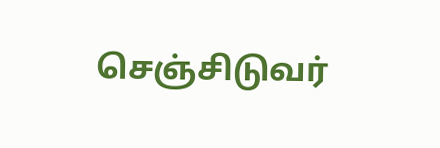செஞ்சிடுவர்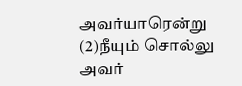அவர்யாரென்று (2)நீயும் சொல்லு
அவர்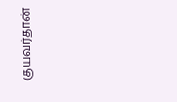குயவர்தான்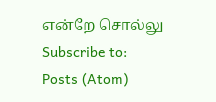என்றே சொல்லு
Subscribe to:
Posts (Atom)